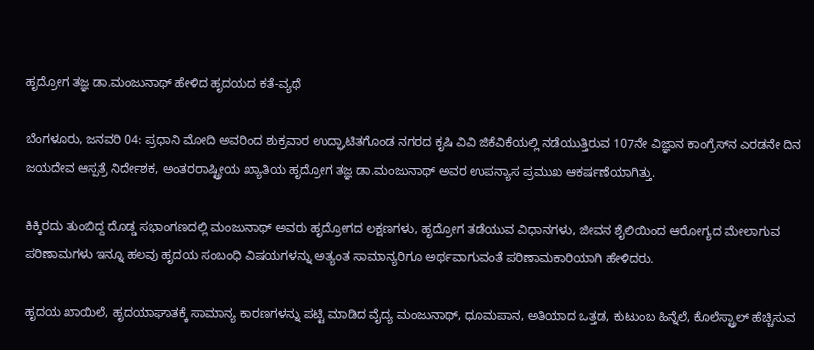ಹೃದ್ರೋಗ ತಜ್ಞ ಡಾ.ಮಂಜುನಾಥ್ ಹೇಳಿದ ಹೃದಯದ ಕತೆ-ವ್ಯಥೆ

ಬೆಂಗಳೂರು, ಜನವರಿ 04: ಪ್ರಧಾನಿ ಮೋದಿ ಅವರಿಂದ ಶುಕ್ರವಾರ ಉದ್ಘಾಟಿತಗೊಂಡ ನಗರದ ಕೃಷಿ ವಿವಿ ಜಿಕೆವಿಕೆಯಲ್ಲಿ ನಡೆಯುತ್ತಿರುವ 107ನೇ ವಿಜ್ಞಾನ ಕಾಂಗ್ರೆಸ್‌ನ ಎರಡನೇ ದಿನ ಜಯದೇವ ಆಸ್ಪತ್ರೆ ನಿರ್ದೇಶಕ, ಅಂತರರಾಷ್ಟ್ರೀಯ ಖ್ಯಾತಿಯ ಹೃದ್ರೋಗ ತಜ್ಞ ಡಾ.ಮಂಜುನಾಥ್ ಅವರ ಉಪನ್ಯಾಸ ಪ್ರಮುಖ ಆಕರ್ಷಣೆಯಾಗಿತ್ತು.

ಕಿಕ್ಕಿರದು ತುಂಬಿದ್ದ ದೊಡ್ಡ ಸಭಾಂಗಣದಲ್ಲಿ ಮಂಜುನಾಥ್ ಅವರು ಹೃದ್ರೋಗದ ಲಕ್ಷಣಗಳು, ಹೃದ್ರೋಗ ತಡೆಯುವ ವಿಧಾನಗಳು, ಜೀವನ ಶೈಲಿಯಿಂದ ಆರೋಗ್ಯದ ಮೇಲಾಗುವ ಪರಿಣಾಮಗಳು ಇನ್ನೂ ಹಲವು ಹೃದಯ ಸಂಬಂಧಿ ವಿಷಯಗಳನ್ನು ಅತ್ಯಂತ ಸಾಮಾನ್ಯರಿಗೂ ಅರ್ಥವಾಗುವಂತೆ ಪರಿಣಾಮಕಾರಿಯಾಗಿ ಹೇಳಿದರು.

ಹೃದಯ ಖಾಯಿಲೆ, ಹೃದಯಾಘಾತಕ್ಕೆ ಸಾಮಾನ್ಯ ಕಾರಣಗಳನ್ನು ಪಟ್ಟಿ ಮಾಡಿದ ವೈದ್ಯ ಮಂಜುನಾಥ್, ಧೂಮಪಾನ, ಅತಿಯಾದ ಒತ್ತಡ, ಕುಟುಂಬ ಹಿನ್ನೆಲೆ, ಕೊಲೆಸ್ಟ್ರಾಲ್ ಹೆಚ್ಚಿಸುವ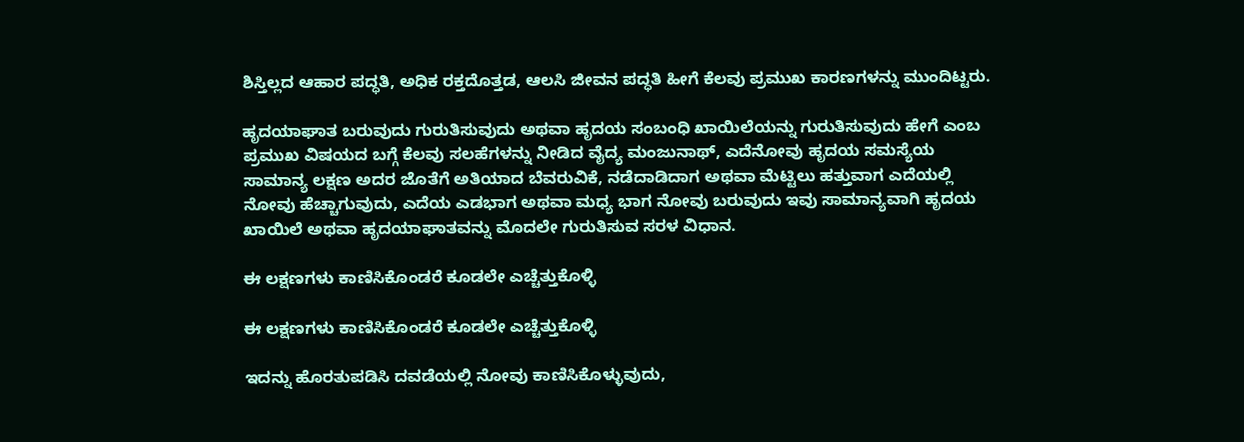ಶಿಸ್ತಿಲ್ಲದ ಆಹಾರ ಪದ್ಧತಿ, ಅಧಿಕ ರಕ್ತದೊತ್ತಡ, ಆಲಸಿ ಜೀವನ ಪದ್ಧತಿ ಹೀಗೆ ಕೆಲವು ಪ್ರಮುಖ ಕಾರಣಗಳನ್ನು ಮುಂದಿಟ್ಟರು.

ಹೃದಯಾಘಾತ ಬರುವುದು ಗುರುತಿಸುವುದು ಅಥವಾ ಹೃದಯ ಸಂಬಂಧಿ ಖಾಯಿಲೆಯನ್ನು ಗುರುತಿಸುವುದು ಹೇಗೆ ಎಂಬ ಪ್ರಮುಖ ವಿಷಯದ ಬಗ್ಗೆ ಕೆಲವು ಸಲಹೆಗಳನ್ನು ನೀಡಿದ ವೈದ್ಯ ಮಂಜುನಾಥ್, ಎದೆನೋವು ಹೃದಯ ಸಮಸ್ಯೆಯ ಸಾಮಾನ್ಯ ಲಕ್ಷಣ ಅದರ ಜೊತೆಗೆ ಅತಿಯಾದ ಬೆವರುವಿಕೆ, ನಡೆದಾಡಿದಾಗ ಅಥವಾ ಮೆಟ್ಟಿಲು ಹತ್ತುವಾಗ ಎದೆಯಲ್ಲಿ ನೋವು ಹೆಚ್ಚಾಗುವುದು, ಎದೆಯ ಎಡಭಾಗ ಅಥವಾ ಮಧ್ಯ ಭಾಗ ನೋವು ಬರುವುದು ಇವು ಸಾಮಾನ್ಯವಾಗಿ ಹೃದಯ ಖಾಯಿಲೆ ಅಥವಾ ಹೃದಯಾಘಾತವನ್ನು ಮೊದಲೇ ಗುರುತಿಸುವ ಸರಳ ವಿಧಾನ.

ಈ ಲಕ್ಷಣಗಳು ಕಾಣಿಸಿಕೊಂಡರೆ ಕೂಡಲೇ ಎಚ್ಚೆತ್ತುಕೊಳ್ಳಿ

ಈ ಲಕ್ಷಣಗಳು ಕಾಣಿಸಿಕೊಂಡರೆ ಕೂಡಲೇ ಎಚ್ಚೆತ್ತುಕೊಳ್ಳಿ

ಇದನ್ನು ಹೊರತುಪಡಿಸಿ ದವಡೆಯಲ್ಲಿ ನೋವು ಕಾಣಿಸಿಕೊಳ್ಳುವುದು,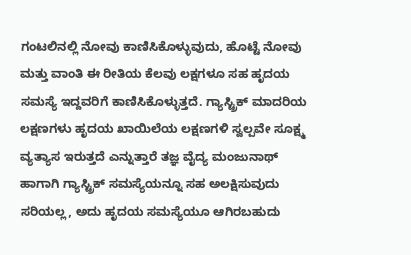ಗಂಟಲಿನಲ್ಲಿ ನೋವು ಕಾಣಿಸಿಕೊಳ್ಳುವುದು, ಹೊಟ್ಟೆ ನೋವು ಮತ್ತು ವಾಂತಿ ಈ ರೀತಿಯ ಕೆಲವು ಲಕ್ಷಗಳೂ ಸಹ ಹೃದಯ ಸಮಸ್ಯೆ ಇದ್ದವರಿಗೆ ಕಾಣಿಸಿಕೊಳ್ಳುತ್ತದೆ. ಗ್ಯಾಸ್ಟ್ರಿಕ್ ಮಾದರಿಯ ಲಕ್ಷಣಗಳು ಹೃದಯ ಖಾಯಿಲೆಯ ಲಕ್ಷಣಗಳಿ ಸ್ವಲ್ಪವೇ ಸೂಕ್ಷ್ಮ ವ್ಯತ್ಯಾಸ ಇರುತ್ತದೆ ಎನ್ನುತ್ತಾರೆ ತಜ್ಞ ವೈದ್ಯ ಮಂಜುನಾಥ್ ಹಾಗಾಗಿ ಗ್ಯಾಸ್ಟ್ರಿಕ್ ಸಮಸ್ಯೆಯನ್ನೂ ಸಹ ಅಲಕ್ಷಿಸುವುದು ಸರಿಯಲ್ಲ, ಅದು ಹೃದಯ ಸಮಸ್ಯೆಯೂ ಆಗಿರಬಹುದು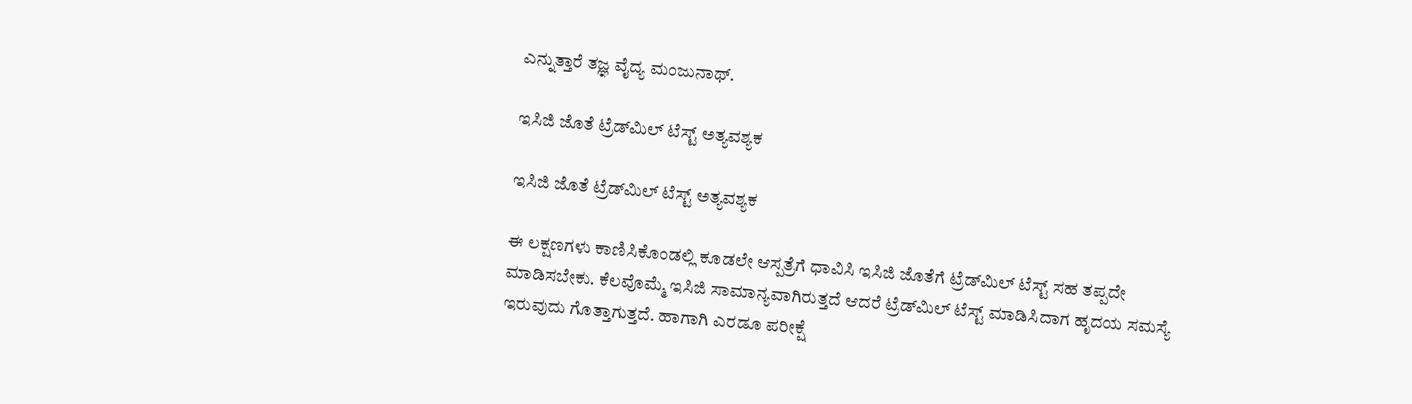ಎನ್ನುತ್ತಾರೆ ತಜ್ಞ ವೈದ್ಯ ಮಂಜುನಾಥ್.

ಇಸಿಜಿ ಜೊತೆ ಟ್ರೆಡ್‌ಮಿಲ್ ಟೆಸ್ಟ್ ಅತ್ಯವಶ್ಯಕ

ಇಸಿಜಿ ಜೊತೆ ಟ್ರೆಡ್‌ಮಿಲ್ ಟೆಸ್ಟ್ ಅತ್ಯವಶ್ಯಕ

ಈ ಲಕ್ಷಣಗಳು ಕಾಣಿಸಿಕೊಂಡಲ್ಲಿ ಕೂಡಲೇ ಆಸ್ಪತ್ರೆಗೆ ಧಾವಿಸಿ ಇಸಿಜಿ ಜೊತೆಗೆ ಟ್ರೆಡ್‌ಮಿಲ್ ಟೆಸ್ಟ್‌ ಸಹ ತಪ್ಪದೇ ಮಾಡಿಸಬೇಕು. ಕೆಲವೊಮ್ಮೆ ಇಸಿಜಿ ಸಾಮಾನ್ಯವಾಗಿರುತ್ತದೆ ಆದರೆ ಟ್ರೆಡ್‌ಮಿಲ್ ಟೆಸ್ಟ್ ಮಾಡಿಸಿದಾಗ ಹೃದಯ ಸಮಸ್ಯೆ ಇರುವುದು ಗೊತ್ತಾಗುತ್ತದೆ. ಹಾಗಾಗಿ ಎರಡೂ ಪರೀಕ್ಷೆ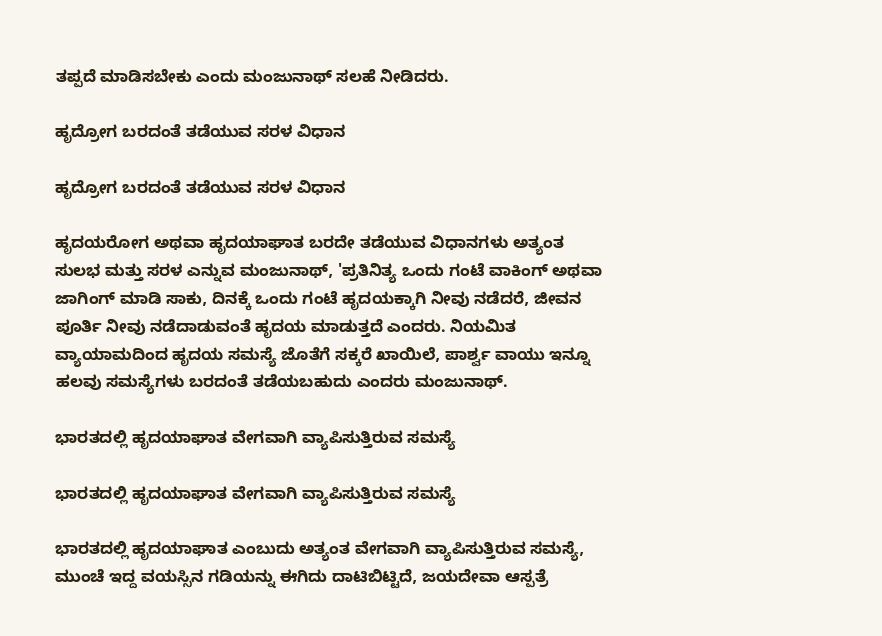ತಪ್ಪದೆ ಮಾಡಿಸಬೇಕು ಎಂದು ಮಂಜುನಾಥ್ ಸಲಹೆ ನೀಡಿದರು.

ಹೃದ್ರೋಗ ಬರದಂತೆ ತಡೆಯುವ ಸರಳ ವಿಧಾನ

ಹೃದ್ರೋಗ ಬರದಂತೆ ತಡೆಯುವ ಸರಳ ವಿಧಾನ

ಹೃದಯರೋಗ ಅಥವಾ ಹೃದಯಾಘಾತ ಬರದೇ ತಡೆಯುವ ವಿಧಾನಗಳು ಅತ್ಯಂತ ಸುಲಭ ಮತ್ತು ಸರಳ ಎನ್ನುವ ಮಂಜುನಾಥ್, 'ಪ್ರತಿನಿತ್ಯ ಒಂದು ಗಂಟೆ ವಾಕಿಂಗ್ ಅಥವಾ ಜಾಗಿಂಗ್ ಮಾಡಿ ಸಾಕು, ದಿನಕ್ಕೆ ಒಂದು ಗಂಟೆ ಹೃದಯಕ್ಕಾಗಿ ನೀವು ನಡೆದರೆ, ಜೀವನ ಪೂರ್ತಿ ನೀವು ನಡೆದಾಡುವಂತೆ ಹೃದಯ ಮಾಡುತ್ತದೆ ಎಂದರು. ನಿಯಮಿತ ವ್ಯಾಯಾಮದಿಂದ ಹೃದಯ ಸಮಸ್ಯೆ ಜೊತೆಗೆ ಸಕ್ಕರೆ ಖಾಯಿಲೆ, ಪಾರ್ಶ್ವ ವಾಯು ಇನ್ನೂ ಹಲವು ಸಮಸ್ಯೆಗಳು ಬರದಂತೆ ತಡೆಯಬಹುದು ಎಂದರು ಮಂಜುನಾಥ್.

ಭಾರತದಲ್ಲಿ ಹೃದಯಾಘಾತ ವೇಗವಾಗಿ ವ್ಯಾಪಿಸುತ್ತಿರುವ ಸಮಸ್ಯೆ

ಭಾರತದಲ್ಲಿ ಹೃದಯಾಘಾತ ವೇಗವಾಗಿ ವ್ಯಾಪಿಸುತ್ತಿರುವ ಸಮಸ್ಯೆ

ಭಾರತದಲ್ಲಿ ಹೃದಯಾಘಾತ ಎಂಬುದು ಅತ್ಯಂತ ವೇಗವಾಗಿ ವ್ಯಾಪಿಸುತ್ತಿರುವ ಸಮಸ್ಯೆ, ಮುಂಚೆ ಇದ್ದ ವಯಸ್ಸಿನ ಗಡಿಯನ್ನು ಈಗಿದು ದಾಟಿಬಿಟ್ಟಿದೆ, ಜಯದೇವಾ ಆಸ್ಪತ್ರೆ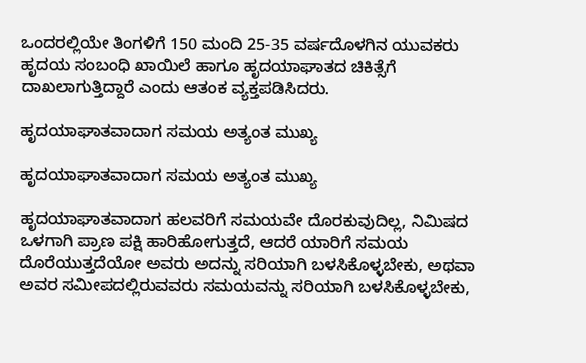ಒಂದರಲ್ಲಿಯೇ ತಿಂಗಳಿಗೆ 150 ಮಂದಿ 25-35 ವರ್ಷದೊಳಗಿನ ಯುವಕರು ಹೃದಯ ಸಂಬಂಧಿ ಖಾಯಿಲೆ ಹಾಗೂ ಹೃದಯಾಘಾತದ ಚಿಕಿತ್ಸೆಗೆ ದಾಖಲಾಗುತ್ತಿದ್ದಾರೆ ಎಂದು ಆತಂಕ ವ್ಯಕ್ತಪಡಿಸಿದರು.

ಹೃದಯಾಘಾತವಾದಾಗ ಸಮಯ ಅತ್ಯಂತ ಮುಖ್ಯ

ಹೃದಯಾಘಾತವಾದಾಗ ಸಮಯ ಅತ್ಯಂತ ಮುಖ್ಯ

ಹೃದಯಾಘಾತವಾದಾಗ ಹಲವರಿಗೆ ಸಮಯವೇ ದೊರಕುವುದಿಲ್ಲ, ನಿಮಿಷದ ಒಳಗಾಗಿ ಪ್ರಾಣ ಪಕ್ಷಿ ಹಾರಿಹೋಗುತ್ತದೆ, ಆದರೆ ಯಾರಿಗೆ ಸಮಯ ದೊರೆಯುತ್ತದೆಯೋ ಅವರು ಅದನ್ನು ಸರಿಯಾಗಿ ಬಳಸಿಕೊಳ್ಳಬೇಕು, ಅಥವಾ ಅವರ ಸಮೀಪದಲ್ಲಿರುವವರು ಸಮಯವನ್ನು ಸರಿಯಾಗಿ ಬಳಸಿಕೊಳ್ಳಬೇಕು,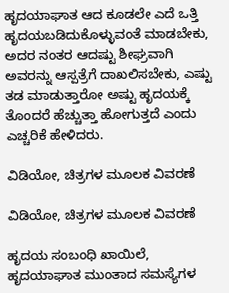ಹೃದಯಾಘಾತ ಆದ ಕೂಡಲೇ ಎದೆ ಒತ್ತಿ ಹೃದಯಬಡಿದುಕೊಳ್ಳುವಂತೆ ಮಾಡಬೇಕು, ಅದರ ನಂತರ ಆದಷ್ಟು ಶೀಘ್ರವಾಗಿ ಅವರನ್ನು ಆಸ್ಪತ್ರೆಗೆ ದಾಖಲಿಸಬೇಕು, ಎಷ್ಟು ತಡ ಮಾಡುತ್ತಾರೋ ಅಷ್ಟು ಹೃದಯಕ್ಕೆ ತೊಂದರೆ ಹೆಚ್ಚುತ್ತಾ ಹೋಗುತ್ತದೆ ಎಂದು ಎಚ್ಚರಿಕೆ ಹೇಳಿದರು.

ವಿಡಿಯೋ, ಚಿತ್ರಗಳ ಮೂಲಕ ವಿವರಣೆ

ವಿಡಿಯೋ, ಚಿತ್ರಗಳ ಮೂಲಕ ವಿವರಣೆ

ಹೃದಯ ಸಂಬಂಧಿ ಖಾಯಿಲೆ, ಹೃದಯಾಘಾತ ಮುಂತಾದ ಸಮಸ್ಯೆಗಳ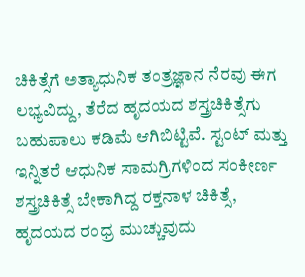ಚಿಕಿತ್ಸೆಗೆ ಅತ್ಯಾಧುನಿಕ ತಂತ್ರಜ್ಞಾನ ನೆರವು ಈಗ ಲಭ್ಯವಿದ್ದು, ತೆರೆದ ಹೃದಯದ ಶಸ್ತ್ರಚಿಕಿತ್ಸೆಗು ಬಹುಪಾಲು ಕಡಿಮೆ ಆಗಿಬಿಟ್ಟಿವೆ. ಸ್ಟಂಟ್ ಮತ್ತು ಇನ್ನಿತರೆ ಆಧುನಿಕ ಸಾಮಗ್ರಿಗಳಿಂದ ಸಂಕೀರ್ಣ ಶಸ್ತ್ರಚಿಕಿತ್ಸೆ ಬೇಕಾಗಿದ್ದ ರಕ್ತನಾಳ ಚಿಕಿತ್ಸೆ, ಹೃದಯದ ರಂಧ್ರ ಮುಚ್ಚುವುದು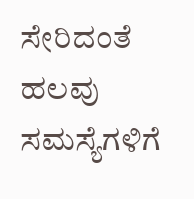ಸೇರಿದಂತೆ ಹಲವು ಸಮಸ್ಯೆಗಳಿಗೆ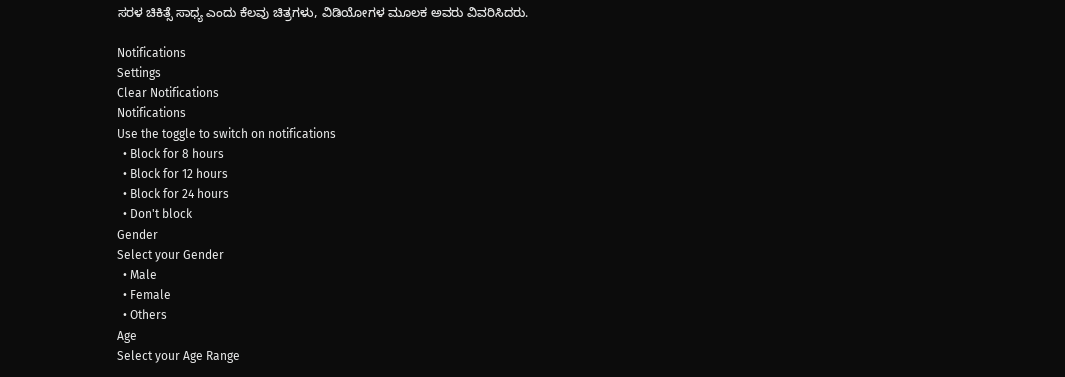ಸರಳ ಚಿಕಿತ್ಸೆ ಸಾಧ್ಯ ಎಂದು ಕೆಲವು ಚಿತ್ರಗಳು, ವಿಡಿಯೋಗಳ ಮೂಲಕ ಅವರು ವಿವರಿಸಿದರು.

Notifications
Settings
Clear Notifications
Notifications
Use the toggle to switch on notifications
  • Block for 8 hours
  • Block for 12 hours
  • Block for 24 hours
  • Don't block
Gender
Select your Gender
  • Male
  • Female
  • Others
Age
Select your Age Range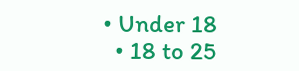• Under 18
  • 18 to 25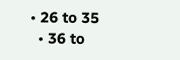• 26 to 35
  • 36 to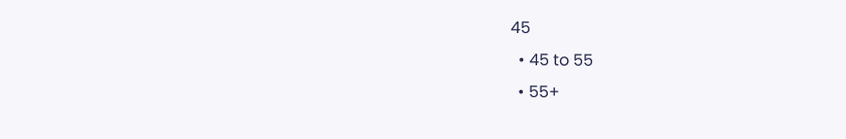45
  • 45 to 55
  • 55+